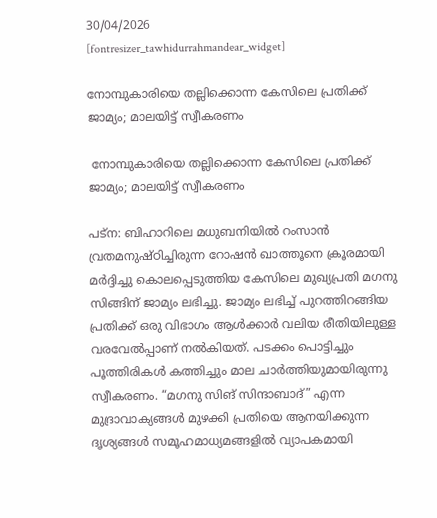30/04/2026
[fontresizer_tawhidurrahmandear_widget]

നോമ്പുകാരിയെ തല്ലിക്കൊന്ന കേസിലെ പ്രതിക്ക് ജാമ്യം; മാലയിട്ട് സ്വീകരണം

 നോമ്പുകാരിയെ തല്ലിക്കൊന്ന കേസിലെ പ്രതിക്ക് ജാമ്യം; മാലയിട്ട് സ്വീകരണം

പട്‌ന: ബിഹാറിലെ മധുബനിയിൽ റംസാൻ വ്രതമനുഷ്ഠിച്ചിരുന്ന റോഷൻ ഖാത്തൂനെ ക്രൂരമായി മർദ്ദിച്ചു കൊലപ്പെടുത്തിയ കേസിലെ മുഖ്യപ്രതി മഗനു സിങ്ങിന് ജാമ്യം ലഭിച്ചു. ജാമ്യം ലഭിച്ച് പുറത്തിറങ്ങിയ പ്രതിക്ക് ഒരു വിഭാഗം ആൾക്കാർ വലിയ രീതിയിലുള്ള വരവേൽപ്പാണ് നൽകിയത്. പടക്കം പൊട്ടിച്ചും പൂത്തിരികൾ കത്തിച്ചും മാല ചാർത്തിയുമായിരുന്നു സ്വീകരണം. “മഗനു സിങ് സിന്ദാബാദ്” എന്ന മുദ്രാവാക്യങ്ങൾ മുഴക്കി പ്രതിയെ ആനയിക്കുന്ന ദൃശ്യങ്ങൾ സമൂഹമാധ്യമങ്ങളിൽ വ്യാപകമായി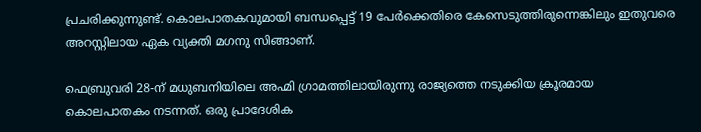പ്രചരിക്കുന്നുണ്ട്. കൊലപാതകവുമായി ബന്ധപ്പെട്ട് 19 പേർക്കെതിരെ കേസെടുത്തിരുന്നെങ്കിലും ഇതുവരെ അറസ്റ്റിലായ ഏക വ്യക്തി മഗനു സിങ്ങാണ്.

ഫെബ്രുവരി 28-ന് മധുബനിയിലെ അഹ്മി ഗ്രാമത്തിലായിരുന്നു രാജ്യത്തെ നടുക്കിയ ക്രൂരമായ കൊലപാതകം നടന്നത്. ഒരു പ്രാദേശിക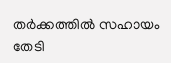തർക്കത്തിൽ സഹായം തേടി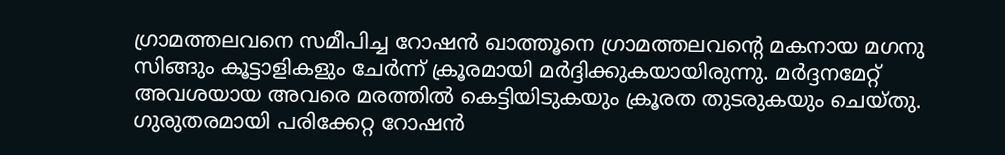ഗ്രാമത്തലവനെ സമീപിച്ച റോഷൻ ഖാത്തൂനെ ഗ്രാമത്തലവന്റെ മകനായ മഗനു സിങ്ങും കൂട്ടാളികളും ചേർന്ന് ക്രൂരമായി മർദ്ദിക്കുകയായിരുന്നു. മർദ്ദനമേറ്റ് അവശയായ അവരെ മരത്തിൽ കെട്ടിയിടുകയും ക്രൂരത തുടരുകയും ചെയ്തു. ഗുരുതരമായി പരിക്കേറ്റ റോഷൻ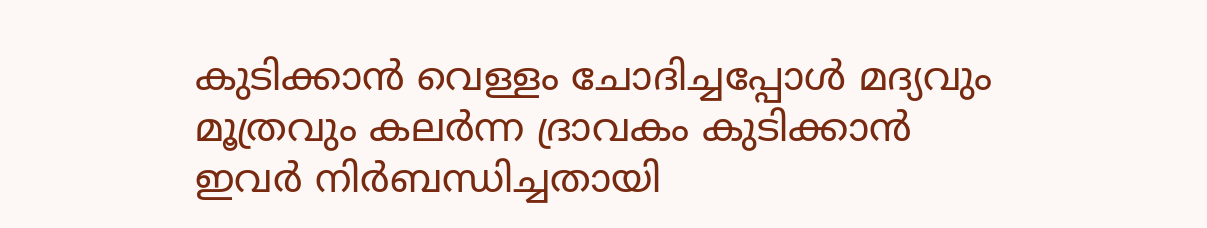കുടിക്കാൻ വെള്ളം ചോദിച്ചപ്പോൾ മദ്യവും മൂത്രവും കലർന്ന ദ്രാവകം കുടിക്കാൻ ഇവർ നിർബന്ധിച്ചതായി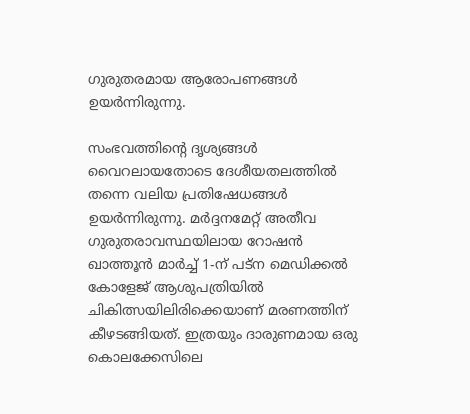ഗുരുതരമായ ആരോപണങ്ങൾ ഉയർന്നിരുന്നു.

സംഭവത്തിന്റെ ദൃശ്യങ്ങൾ വൈറലായതോടെ ദേശീയതലത്തിൽ തന്നെ വലിയ പ്രതിഷേധങ്ങൾ ഉയർന്നിരുന്നു. മർദ്ദനമേറ്റ് അതീവ ഗുരുതരാവസ്ഥയിലായ റോഷൻ ഖാത്തൂൻ മാർച്ച് 1-ന് പട്‌ന മെഡിക്കൽ കോളേജ് ആശുപത്രിയിൽ ചികിത്സയിലിരിക്കെയാണ് മരണത്തിന് കീഴടങ്ങിയത്. ഇത്രയും ദാരുണമായ ഒരു കൊലക്കേസിലെ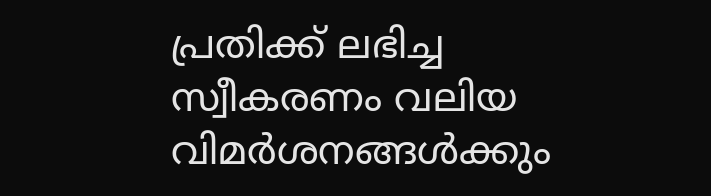പ്രതിക്ക് ലഭിച്ച സ്വീകരണം വലിയ വിമർശനങ്ങൾക്കും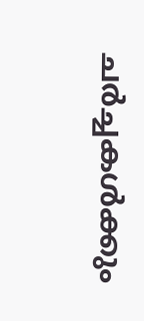ചർച്ചകൾക്കും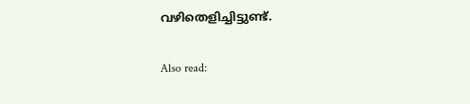വഴിതെളിച്ചിട്ടുണ്ട്.

Also read: